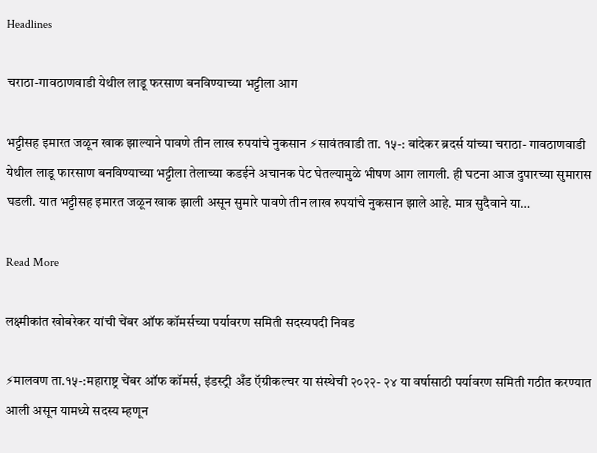Headlines

चराठा-गावठाणवाडी येथील लाडू फरसाण बनविण्याच्या भट्टीला आग

भट्टीसह इमारत जळून खाक झाल्याने पावणे तीन लाख रुपयांचे नुकसान ⚡सावंतवाडी ता. १५-: बांदेकर ब्रदर्स यांच्या चराठा- गावठाणवाडी येथील लाडू फारसाण बनविण्याच्या भट्टीला तेलाच्या कडईने अचानक पेट घेतल्यामुळे भीषण आग लागली. ही घटना आज दुपारच्या सुमारास घडली. यात भट्टीसह इमारत जळून खाक झाली असून सुमारे पावणे तीन लाख रुपयांचे नुकसान झाले आहे. मात्र सुदैवाने या…

Read More

लक्ष्मीकांत खोबरेकर यांची चेंबर ऑफ कॉमर्सच्या पर्यावरण समिती सदस्यपदी निवड

⚡मालवण ता.१५-:महाराष्ट्र चेंबर ऑफ कॉमर्स, इंडस्ट्री अँड ऍग्रीकल्चर या संस्थेची २०२२- २४ या वर्षासाठी पर्यावरण समिती गठीत करण्यात आली असून यामध्ये सदस्य म्हणून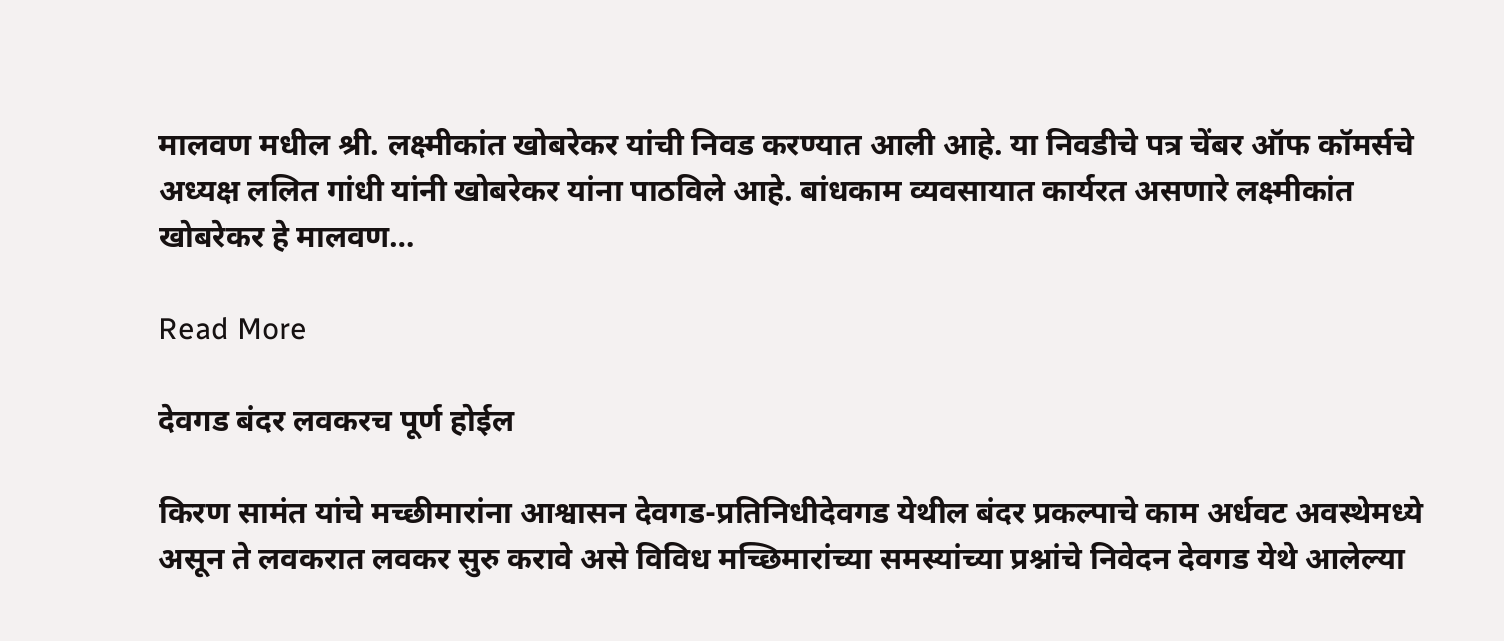मालवण मधील श्री. लक्ष्मीकांत खोबरेकर यांची निवड करण्यात आली आहे. या निवडीचे पत्र चेंबर ऑफ कॉमर्सचे अध्यक्ष ललित गांधी यांनी खोबरेकर यांना पाठविले आहे. बांधकाम व्यवसायात कार्यरत असणारे लक्ष्मीकांत खोबरेकर हे मालवण…

Read More

देवगड बंदर लवकरच पूर्ण होईल

किरण सामंत यांचे मच्छीमारांना आश्वासन देवगड-प्रतिनिधीदेवगड येथील बंदर प्रकल्पाचे काम अर्धवट अवस्थेमध्ये असून ते लवकरात लवकर सुरु करावे असे विविध मच्छिमारांच्या समस्यांच्या प्रश्नांचे निवेदन देवगड येथे आलेल्या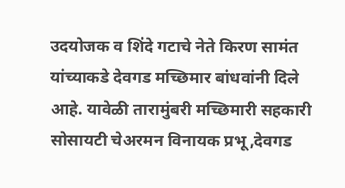उदयोजक व शिंदे गटाचे नेते किरण सामंत यांच्याकडे देवगड मच्छिमार बांधवांनी दिले आहे. यावेळी तारामुंबरी मच्छिमारी सहकारी सोसायटी चेअरमन विनायक प्रभू,देवगड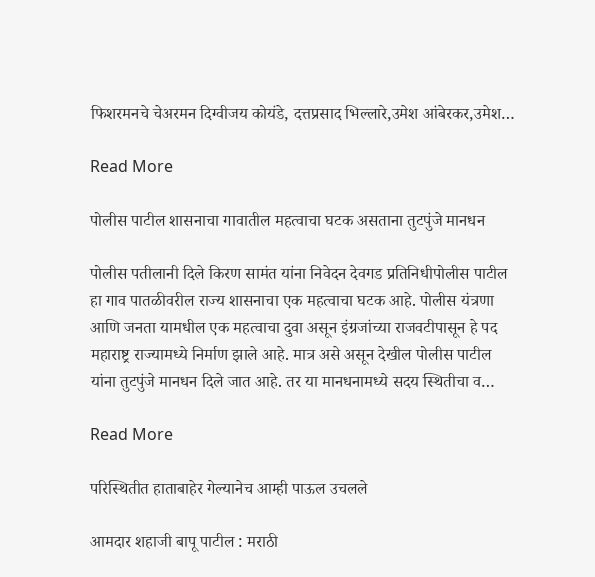फिशरमनचे चेअरमन दिग्वीजय कोयंडे, दत्तप्रसाद भिल्लारे,उमेश आंबेरकर,उमेश…

Read More

पोलीस पाटील शासनाचा गावातील महत्वाचा घटक असताना तुटपुंजे मानधन

पोलीस पतीलानी दिले किरण सामंत यांना निवेदन देवगड प्रतिनिधीपोलीस पाटील हा गाव पातळीवरील राज्य शासनाचा एक महत्वाचा घटक आहे. पोलीस यंत्रणा आणि जनता यामधील एक महत्वाचा दुवा असून इंग्रजांच्या राजवटीपासून हे पद महाराष्ट्र राज्यामध्ये निर्माण झाले आहे. मात्र असे असून देखील पोलीस पाटील यांना तुटपुंजे मानधन दिले जात आहे. तर या मानधनामध्ये सदय स्थितीचा व…

Read More

परिस्थितीत हाताबाहेर गेल्यानेच आम्ही पाऊल उचलले

आमदार शहाजी बापू पाटील : मराठी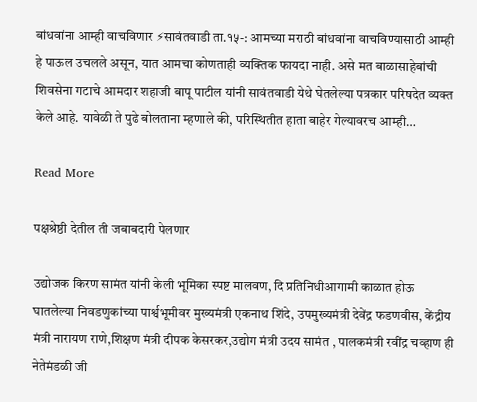बांधवांना आम्ही वाचविणार ⚡सावंतवाडी ता.१५-: आमच्या मराठी बांधवांना वाचविण्यासाठी आम्ही हे पाऊल उचलले असून, यात आमचा कोणताही व्यक्तिक फायदा नाही. असे मत बाळासाहेबांची शिवसेना गटाचे आमदार शहाजी बापू पाटील यांनी सावंतवाडी येथे घेतलेल्या पत्रकार परिषदेत व्यक्त केले आहे. यावेळी ते पुढे बोलताना म्हणाले की, परिस्थितीत हाता बाहेर गेल्यावरच आम्ही…

Read More

पक्षश्रेष्ठी देतील ती जबाबदारी पेलणार

उद्योजक किरण सामंत यांनी केली भूमिका स्पष्ट मालवण, दि प्रतिनिधीआगामी काळात होऊ घातलेल्या निवडणुकांच्या पार्श्वभूमीवर मुख्यमंत्री एकनाथ शिंदे, उपमुख्यमंत्री देवेंद्र फडणवीस, केंद्रीय मंत्री नारायण राणे,शिक्षण मंत्री दीपक केसरकर,उद्योग मंत्री उदय सामंत , पालकमंत्री रवींद्र चव्हाण ही नेतेमंडळी जी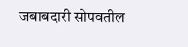जबाबदारी सोपवतील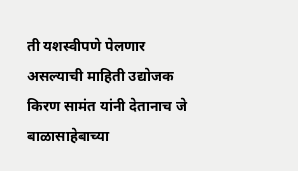ती यशस्वीपणे पेलणार असल्याची माहिती उद्योजक किरण सामंत यांनी देतानाच जे बाळासाहेबाच्या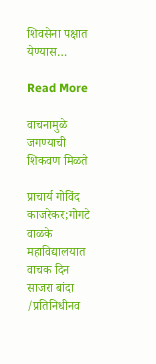शिवसेना पक्षात येण्यास…

Read More

वाचनामुळे जगण्याची शिकवण मिळते

प्राचार्य गोविंद काजरेकर;गोगटे वाळके महाविद्यालयात वाचक दिन साजरा बांदा /प्रतिनिधीनव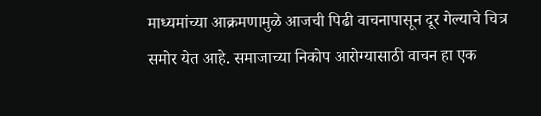माध्यमांच्या आक्रमणामुळे आजची पिढी वाचनापासून दूर गेल्याचे चित्र समोर येत आहे. समाजाच्या निकोप आरोग्यासाठी वाचन हा एक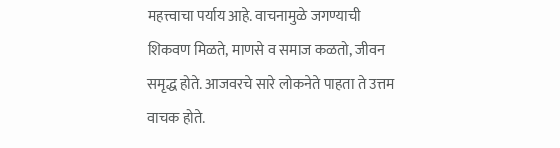महत्त्वाचा पर्याय आहे. वाचनामुळे जगण्याची शिकवण मिळते, माणसे व समाज कळतो, जीवन समृद्ध होते. आजवरचे सारे लोकनेते पाहता ते उत्तम वाचक होते.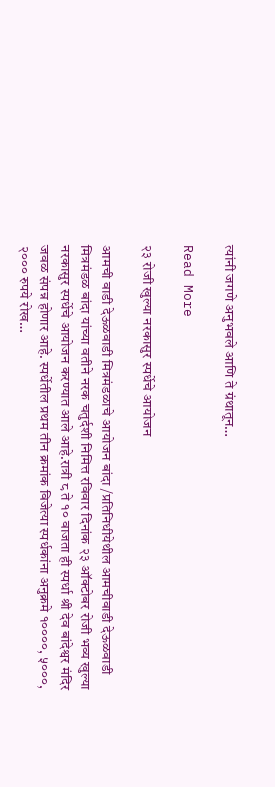त्यांनी जगणे अनुभवले आणि ते ग्रंथातून…

Read More

२३ रोजी खुल्या नरकासुर स्पर्धेचे आयोजन

आमची वाडी देऊळवाडी मित्रमंडळाचे आयोजन बांदा /प्रतिनिधीयेथील आमचीवाडी देऊळवाडी मित्रमंडळ बांदा यांच्या वतीने नरक चतुर्दशी निमित्त रविवार दिनांक २३ ऑक्टोबर रोजी भव्य खुल्या नरकासुर स्पर्धेचे आयोजन करण्यात आले आहे.रात्री ८ ते १० वाजता ही स्पर्धा श्री देव बांदेश्वर मंदिर जवळ संपन्न होणार आहे. स्पर्धेतील प्रथम तीन क्रमांक विजेत्या स्पर्धकांना अनुक्रमे १००००, ५०००, २००० रुपये रोख…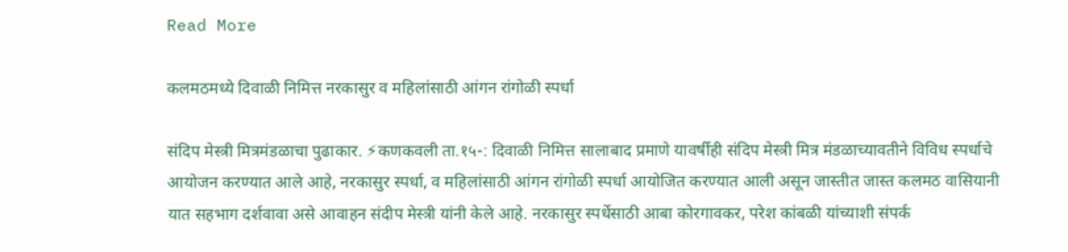Read More

कलमठमध्ये दिवाळी निमित्त नरकासुर व महिलांसाठी आंगन रांगोळी स्पर्धा

संदिप मेस्त्री मित्रमंडळाचा पुढाकार. ⚡कणकवली ता.१५-: दिवाळी निमित्त सालाबाद प्रमाणे यावर्षीही संदिप मेस्त्री मित्र मंडळाच्यावतीने विविध स्पर्धाचे आयोजन करण्यात आले आहे, नरकासुर स्पर्धा, व महिलांसाठी आंगन रांगोळी स्पर्धा आयोजित करण्यात आली असून जास्तीत जास्त कलमठ वासियानी यात सहभाग दर्शवावा असे आवाहन संदीप मेस्त्री यांनी केले आहे. नरकासुर स्पर्धेसाठी आबा कोरगावकर, परेश कांबळी यांच्याशी संपर्क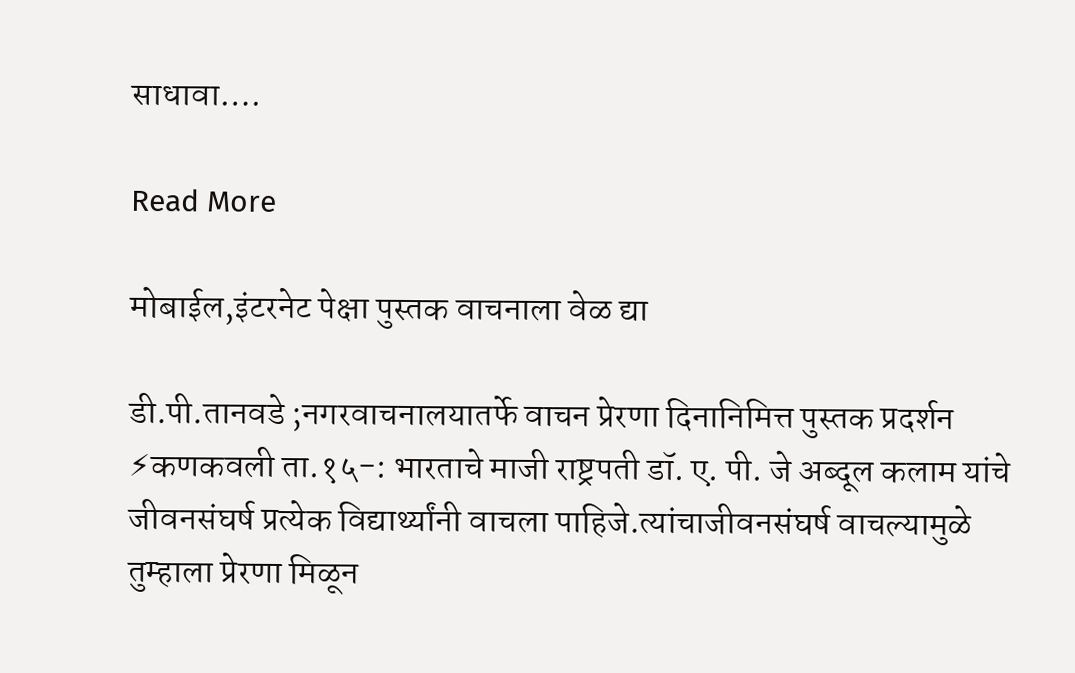साधावा….

Read More

मोबाईल,इंटरनेट पेक्षा पुस्तक वाचनाला वेळ द्या

डी.पी.तानवडे ;नगरवाचनालयातर्फे वाचन प्रेरणा दिनानिमित्त पुस्तक प्रदर्शन ⚡कणकवली ता.१५-: भारताचे माजी राष्ट्रपती डॉ. ए. पी. जे अब्दूल कलाम यांचे जीवनसंघर्ष प्रत्येक विद्यार्थ्यांनी वाचला पाहिजे.त्यांचाजीवनसंघर्ष वाचल्यामुळे तुम्हाला प्रेरणा मिळून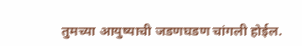तुमच्या आयुष्याची जडणघडण चांगली होईल.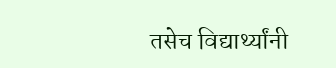तसेच विद्यार्थ्यांनी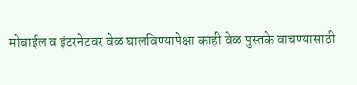मोबाईल व इंटरनेटवर वेळ घालविण्यापेक्षा काही वेळ पुस्तके वाचण्यासाठी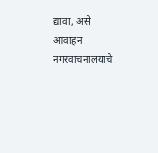द्यावा, असे आवाहन नगरवाचनालयाचे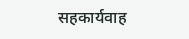सहकार्यवाह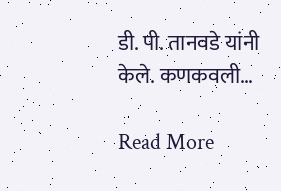डी. पी. तानवडे यांनी केले. कणकवली…

Read More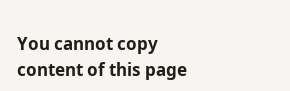You cannot copy content of this page